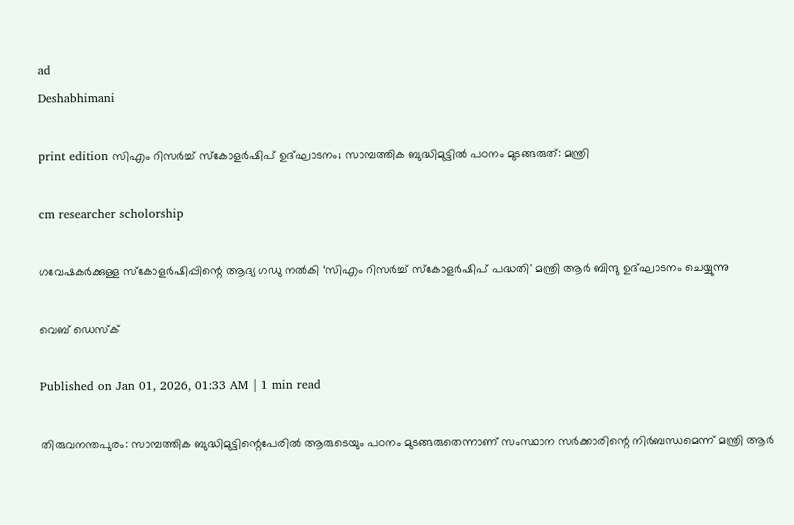ad
Deshabhimani

print edition സിഎം റിസർച്ച് സ്‌കോളർഷിപ്‌ ഉദ്‌ഘാടനം; സാമ്പത്തിക ബുദ്ധിമുട്ടിൽ പഠനം മുടങ്ങരുത്‌: മന്ത്രി

cm researcher scholorship

ഗവേഷകർക്കുള്ള സ്‌കോളർഷിപ്പിന്റെ ആദ്യ ഗഡു നൽകി ‘സിഎം റിസർച്ച് സ്‌കോളർഷിപ്‌ പദ്ധതി' മന്ത്രി ആർ ബിന്ദു ഉദ്‌ഘാടനം ചെയ്യുന്നു

വെബ് ഡെസ്ക്

Published on Jan 01, 2026, 01:33 AM | 1 min read

തിരുവനന്തപുരം: സാമ്പത്തിക ബുദ്ധിമുട്ടിന്റെപേരിൽ ആരുടെയും പഠനം മുടങ്ങരുതെന്നാണ് സംസ്ഥാന സർക്കാരിന്റെ നിർബന്ധമെന്ന് മന്ത്രി ആർ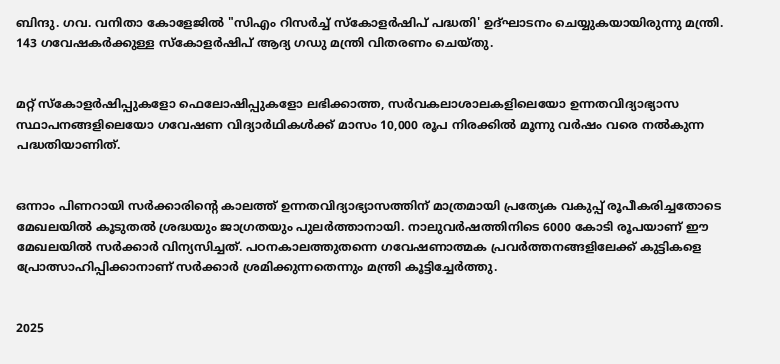ബിന്ദു. ഗവ. വനിതാ കോളേജിൽ "സിഎം റിസർച്ച് സ്‌കോളർഷിപ്‌ പദ്ധതി' ഉദ്‌ഘാടനം ചെയ്യുകയായിരുന്നു മന്ത്രി. 143 ഗവേഷകർക്കുള്ള സ്‌കോളർഷിപ് ആദ്യ ഗഡു മന്ത്രി വിതരണം ചെയ്തു.


മറ്റ് സ്‌കോളർഷിപ്പുകളോ ഫെലോഷിപ്പുകളോ ലഭിക്കാത്ത, സർവകലാശാലകളിലെയോ ഉന്നതവിദ്യാഭ്യാസ സ്ഥാപനങ്ങളിലെയോ ഗവേഷണ വിദ്യാർഥികൾക്ക് മാസം 10,000 രൂപ നിരക്കിൽ മൂന്നു വർഷം വരെ നൽകുന്ന പദ്ധതിയാണിത്.


ഒന്നാം പിണറായി സർക്കാരിന്റെ കാലത്ത് ഉന്നതവിദ്യാഭ്യാസത്തിന് മാത്രമായി പ്രത്യേക വകുപ്പ് രൂപീകരിച്ചതോടെ മേഖലയിൽ കൂടുതൽ ശ്രദ്ധയും ജാഗ്രതയും പുലർത്താനായി. നാലുവർഷത്തിനിടെ 6000 കോടി രൂപയാണ് ഈ മേഖലയിൽ സർക്കാർ വിന്യസിച്ചത്. പഠനകാലത്തുതന്നെ ഗവേഷണാത്മക പ്രവർത്തനങ്ങളിലേക്ക് കുട്ടികളെ പ്രോത്സാഹിപ്പിക്കാനാണ് സർക്കാർ ശ്രമിക്കുന്നതെന്നും മന്ത്രി കൂട്ടിച്ചേർത്തു.


2025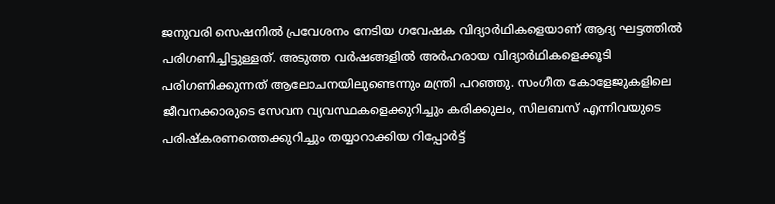ജനുവരി സെഷനിൽ പ്രവേശനം നേടിയ ഗവേഷക വിദ്യാർഥികളെയാണ് ആദ്യ ഘട്ടത്തിൽ പരിഗണിച്ചിട്ടുള്ളത്. അടുത്ത വർഷങ്ങളിൽ അർഹരായ വിദ്യാർഥികളെക്കൂടി പരിഗണിക്കുന്നത് ആലോചനയിലുണ്ടെന്നും മന്ത്രി പറഞ്ഞു. സംഗീത കോളേജുകളിലെ ജീവനക്കാരുടെ സേവന വ്യവസ്ഥകളെക്കുറിച്ചും കരിക്കുലം, സിലബസ് എന്നിവയുടെ പരിഷ്‌കരണത്തെക്കുറിച്ചും തയ്യാറാക്കിയ റിപ്പോർട്ട്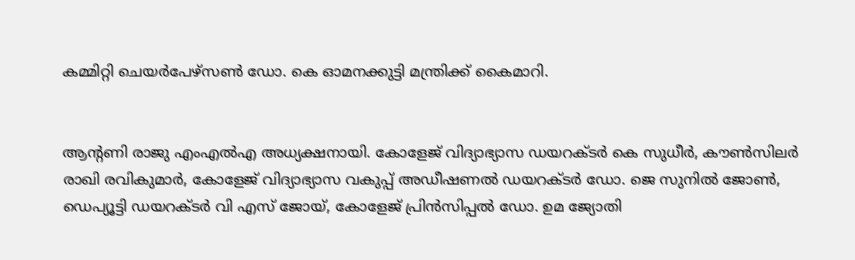കമ്മിറ്റി ചെയർപേഴ്‌സൺ ഡോ. കെ ഓമനക്കുട്ടി മന്ത്രിക്ക്‌ കൈമാറി.


ആന്റണി രാജു എംഎൽഎ അധ്യക്ഷനായി. കോളേജ് വിദ്യാഭ്യാസ ഡയറക്ടർ കെ സുധീർ, കൗൺസിലർ രാഖി രവികുമാർ, കോളേജ് വിദ്യാഭ്യാസ വകുപ്പ് അഡീഷണൽ ഡയറക്ടർ ഡോ. ജെ സുനിൽ ജോൺ, ഡെപ്യൂട്ടി ഡയറക്ടർ വി എസ് ജോയ്, കോളേജ് പ്രിൻസിപ്പൽ ഡോ. ഉമ ജ്യോതി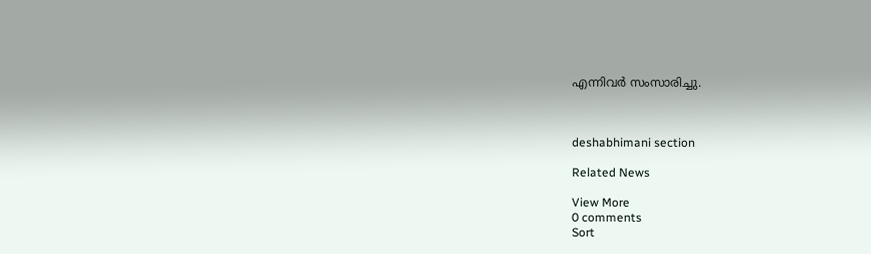എന്നിവർ സംസാരിച്ചു.



deshabhimani section

Related News

View More
0 comments
Sort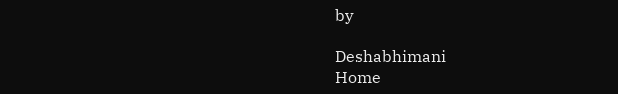by

Deshabhimani
Home